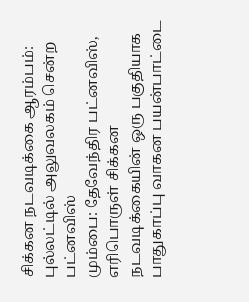சிக்கன நடவடிக்கை ஆரம்பம்: புல்லட்டில் அலுவலகம் சென்ற பட்னவிஸ்
மும்பை: தேவேந்திர பட்னவிஸ், எரிபொருள் சிக்கன நடவடிக்கையின் ஒரு பகுதியாக பாதுகாப்பு வாகன பயன்பாட்டை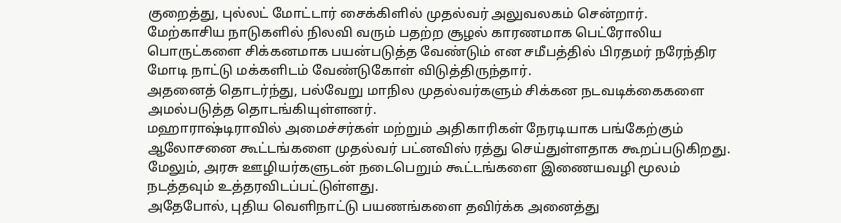குறைத்து, புல்லட் மோட்டார் சைக்கிளில் முதல்வர் அலுவலகம் சென்றார்.
மேற்காசிய நாடுகளில் நிலவி வரும் பதற்ற சூழல் காரணமாக பெட்ரோலிய பொருட்களை சிக்கனமாக பயன்படுத்த வேண்டும் என சமீபத்தில் பிரதமர் நரேந்திர மோடி நாட்டு மக்களிடம் வேண்டுகோள் விடுத்திருந்தார்.
அதனைத் தொடர்ந்து, பல்வேறு மாநில முதல்வர்களும் சிக்கன நடவடிக்கைகளை அமல்படுத்த தொடங்கியுள்ளனர்.
மஹாராஷ்டிராவில் அமைச்சர்கள் மற்றும் அதிகாரிகள் நேரடியாக பங்கேற்கும் ஆலோசனை கூட்டங்களை முதல்வர் பட்னவிஸ் ரத்து செய்துள்ளதாக கூறப்படுகிறது. மேலும், அரசு ஊழியர்களுடன் நடைபெறும் கூட்டங்களை இணையவழி மூலம் நடத்தவும் உத்தரவிடப்பட்டுள்ளது.
அதேபோல், புதிய வெளிநாட்டு பயணங்களை தவிர்க்க அனைத்து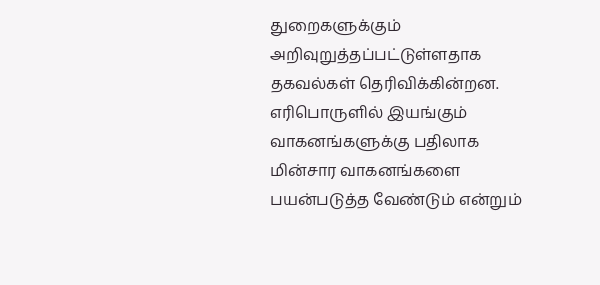துறைகளுக்கும் அறிவுறுத்தப்பட்டுள்ளதாக தகவல்கள் தெரிவிக்கின்றன. எரிபொருளில் இயங்கும் வாகனங்களுக்கு பதிலாக மின்சார வாகனங்களை பயன்படுத்த வேண்டும் என்றும்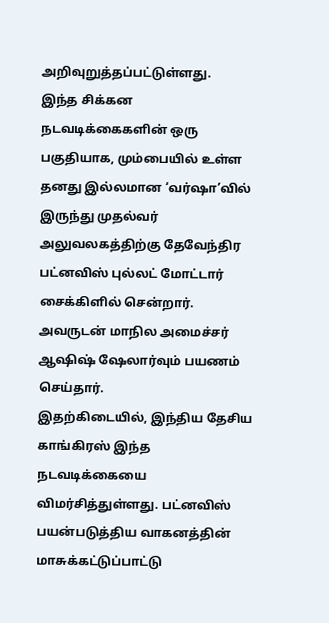அறிவுறுத்தப்பட்டுள்ளது.
இந்த சிக்கன நடவடிக்கைகளின் ஒரு பகுதியாக, மும்பையில் உள்ள தனது இல்லமான ‘வர்ஷா’வில் இருந்து முதல்வர் அலுவலகத்திற்கு தேவேந்திர பட்னவிஸ் புல்லட் மோட்டார் சைக்கிளில் சென்றார். அவருடன் மாநில அமைச்சர் ஆஷிஷ் ஷேலார்வும் பயணம் செய்தார்.
இதற்கிடையில், இந்திய தேசிய காங்கிரஸ் இந்த நடவடிக்கையை விமர்சித்துள்ளது. பட்னவிஸ் பயன்படுத்திய வாகனத்தின் மாசுக்கட்டுப்பாட்டு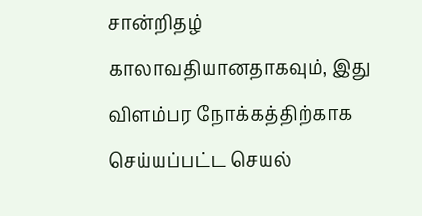சான்றிதழ் காலாவதியானதாகவும், இது விளம்பர நோக்கத்திற்காக செய்யப்பட்ட செயல்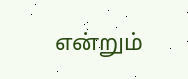என்றும்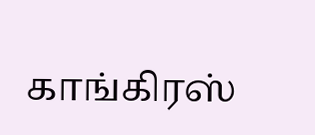காங்கிரஸ்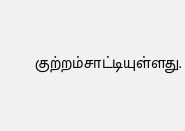குற்றம்சாட்டியுள்ளது.